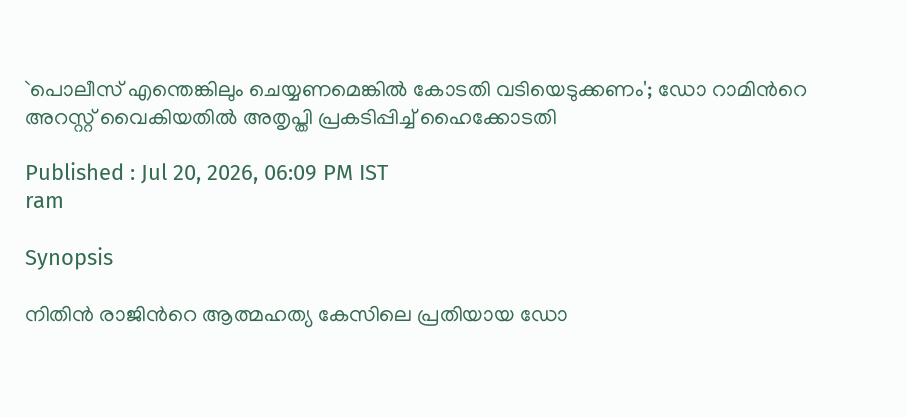`പൊലീസ് എന്തെങ്കിലും ചെയ്യണമെങ്കിൽ കോടതി വടിയെടുക്കണം'; ഡോ റാമിന്‍റെ അറസ്റ്റ് വൈകിയതിൽ അതൃപ്തി പ്രകടിപ്പിച്ച് ഹൈക്കോടതി

Published : Jul 20, 2026, 06:09 PM IST
ram

Synopsis

നിതിൻ രാജിന്‍റെ ആത്മഹത്യ കേസിലെ പ്രതിയായ ഡോ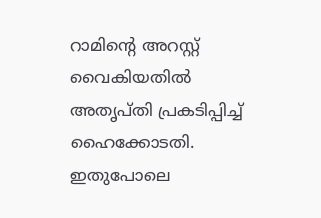റാമിന്‍റെ അറസ്റ്റ് വൈകിയതിൽ അതൃപ്തി പ്രകടിപ്പിച്ച് ഹൈക്കോടതി. ഇതുപോലെ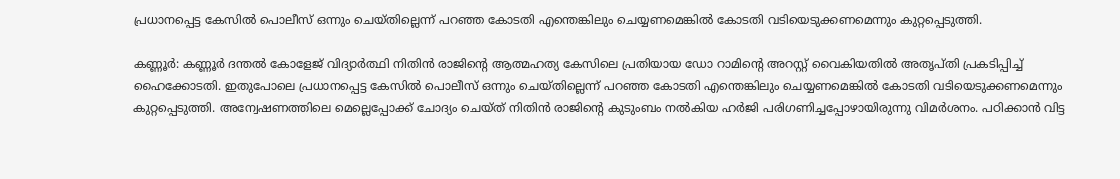പ്രധാനപ്പെട്ട കേസിൽ പൊലീസ് ഒന്നും ചെയ്തില്ലെന്ന് പറഞ്ഞ കോടതി എന്തെങ്കിലും ചെയ്യണമെങ്കിൽ കോടതി വടിയെടുക്കണമെന്നും കുറ്റപ്പെടുത്തി.

കണ്ണൂർ: കണ്ണൂർ ദന്തൽ കോളേജ് വിദ്യാർത്ഥി നിതിൻ രാജിന്‍റെ ആത്മഹത്യ കേസിലെ പ്രതിയായ ഡോ റാമിന്‍റെ അറസ്റ്റ് വൈകിയതിൽ അതൃപ്തി പ്രകടിപ്പിച്ച് ഹൈക്കോടതി. ഇതുപോലെ പ്രധാനപ്പെട്ട കേസിൽ പൊലീസ് ഒന്നും ചെയ്തില്ലെന്ന് പറഞ്ഞ കോടതി എന്തെങ്കിലും ചെയ്യണമെങ്കിൽ കോടതി വടിയെടുക്കണമെന്നും കുറ്റപ്പെടുത്തി. അന്വേഷണത്തിലെ മെല്ലെപ്പോക്ക് ചോദ്യം ചെയ്ത് നിതിൻ രാജിന്‍റെ കുടുംബം നൽകിയ ഹർജി പരിഗണിച്ചപ്പോഴായിരുന്നു വിമർശനം. പഠിക്കാൻ വിട്ട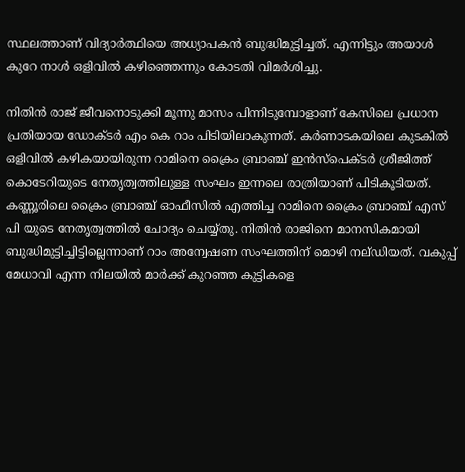സ്ഥലത്താണ് വിദ്യാർത്ഥിയെ അധ്യാപകൻ ബുദ്ധിമുട്ടിച്ചത്. എന്നിട്ടും അയാൾ കുറേ നാൾ ഒളിവിൽ കഴിഞ്ഞെന്നും കോടതി വിമർശിച്ചു.

നിതിൻ രാജ് ജീവനൊടുക്കി മൂന്നു മാസം പിന്നിടുമ്പോളാണ് കേസിലെ പ്രധാന പ്രതിയായ ഡോക്ടർ എം കെ റാം പിടിയിലാകുന്നത്. കർണാടകയിലെ കുടകിൽ ഒളിവിൽ കഴികയായിരുന്ന റാമിനെ ക്രൈം ബ്രാഞ്ച് ഇൻസ്‌പെക്ടർ ശ്രീജിത്ത്‌ കൊടേറിയുടെ നേതൃത്വത്തിലുള്ള സംഘം ഇന്നലെ രാത്രിയാണ് പിടികൂടിയത്. കണ്ണൂരിലെ ക്രൈം ബ്രാഞ്ച് ഓഫീസിൽ എത്തിച്ച റാമിനെ ക്രൈം ബ്രാഞ്ച് എസ് പി യുടെ നേതൃത്വത്തിൽ ചോദ്യം ചെയ്യ്തു. നിതിന്‍ രാജിനെ മാനസികമായി ബുദ്ധിമുട്ടിച്ചിട്ടില്ലെന്നാണ് റാം അന്വേഷണ സംഘത്തിന് മൊഴി നല്ഡിയത്. വകുപ്പ് മേധാവി എന്ന നിലയില്‍ മാര്‍ക്ക് കുറഞ്ഞ കുട്ടികളെ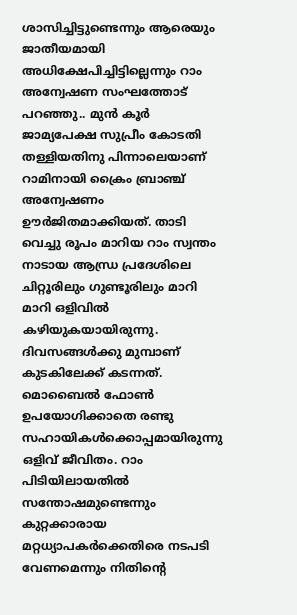ശാസിച്ചിട്ടുണ്ടെന്നും ആരെയും ജാതീയമായി അധിക്ഷേപിച്ചിട്ടില്ലെന്നും റാം അന്വേഷണ സംഘത്തോട് പറഞ്ഞു.. മുൻ കൂർ ജാമ്യപേക്ഷ സുപ്രീം കോടതി തള്ളിയതിനു പിന്നാലെയാണ് റാമിനായി ക്രൈം ബ്രാഞ്ച് അന്വേഷണം ഊർജിതമാക്കിയത്. താടി വെച്ചു രൂപം മാറിയ റാം സ്വന്തം നാടായ ആന്ധ്ര പ്രദേശിലെ ചിറ്റൂരിലും ഗുണ്ടൂരിലും മാറി മാറി ഒളിവിൽ കഴിയുകയായിരുന്നു. ദിവസങ്ങൾക്കു മുമ്പാണ് കുടകിലേക്ക് കടന്നത്. മൊബൈൽ ഫോൺ ഉപയോഗിക്കാതെ രണ്ടു സഹായികൾക്കൊപ്പമായിരുന്നു ഒളിവ് ജീവിതം. റാം പിടിയിലായതിൽ സന്തോഷമുണ്ടെന്നും കുറ്റക്കാരായ മറ്റധ്യാപകര്‍ക്കെതിരെ നടപടി വേണമെന്നും നിതിന്‍റെ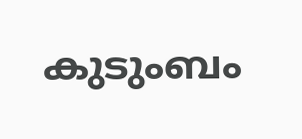കുടുംബം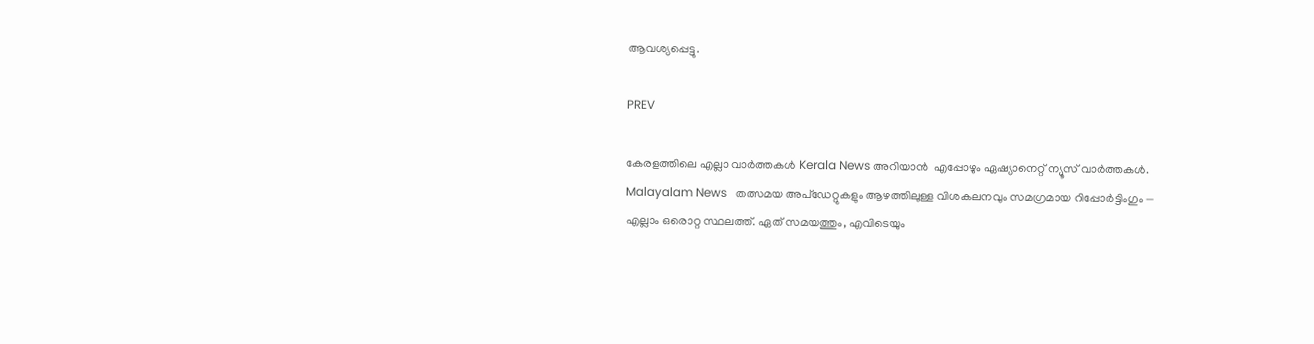ആവശ്യപ്പെട്ടു.

PREV

കേരളത്തിലെ എല്ലാ വാർത്തകൾ Kerala News അറിയാൻ  എപ്പോഴും ഏഷ്യാനെറ്റ് ന്യൂസ് വാർത്തകൾ.  Malayalam News   തത്സമയ അപ്‌ഡേറ്റുകളും ആഴത്തിലുള്ള വിശകലനവും സമഗ്രമായ റിപ്പോർട്ടിംഗും — എല്ലാം ഒരൊറ്റ സ്ഥലത്ത്. ഏത് സമയത്തും, എവിടെയും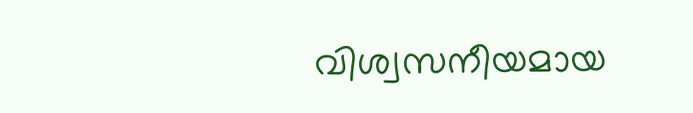വിശ്വസനീയമായ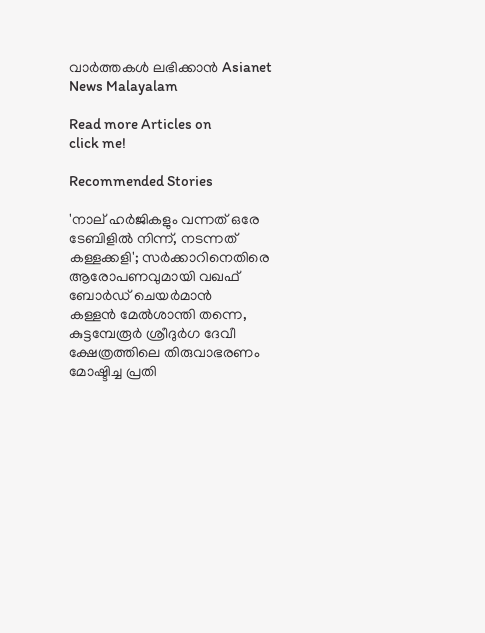വാർത്തകൾ ലഭിക്കാൻ Asianet News Malayalam

Read more Articles on
click me!

Recommended Stories

'നാല് ഹർജികളും വന്നത് ഒരേ ടേബിളിൽ നിന്ന്, നടന്നത് കള്ളക്കളി'; സർക്കാറിനെതിരെ ആരോപണവുമായി വഖഫ് ബോർഡ് ചെയർമാൻ
കള്ളന്‍ മേല്‍ശാന്തി തന്നെ, കുട്ടമ്പേരൂർ ശ്രീദുർഗ ദേവീ ക്ഷേത്രത്തിലെ തിരുവാഭരണം മോഷ്ടിച്ച പ്രതി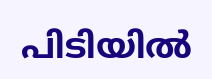പിടിയില്‍